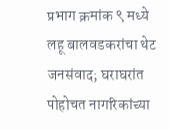प्रभाग क्रमांक ९ मध्ये लहू बालवडकरांचा थेट जनसंवाद; घराघरांत पोहोचत नागरिकांच्या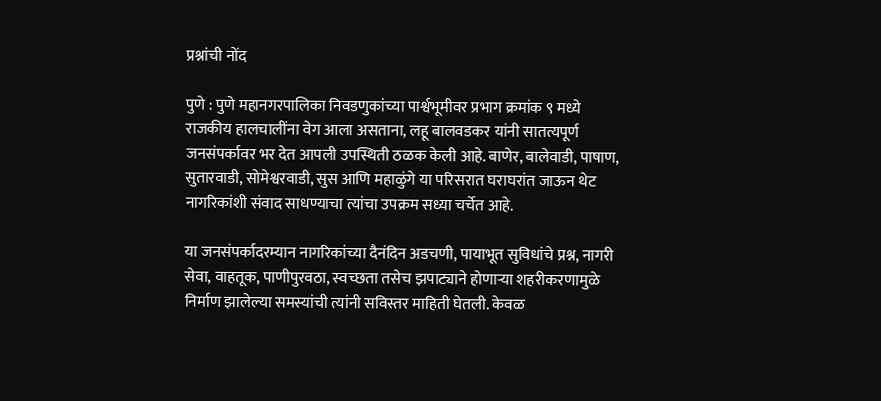प्रश्नांची नोंद

पुणे : पुणे महानगरपालिका निवडणुकांच्या पार्श्वभूमीवर प्रभाग क्रमांक ९ मध्ये राजकीय हालचालींना वेग आला असताना, लहू बालवडकर यांनी सातत्यपूर्ण जनसंपर्कावर भर देत आपली उपस्थिती ठळक केली आहे. बाणेर, बालेवाडी, पाषाण, सुतारवाडी, सोमेश्वरवाडी, सुस आणि महाळुंगे या परिसरात घराघरांत जाऊन थेट नागरिकांशी संवाद साधण्याचा त्यांचा उपक्रम सध्या चर्चेत आहे.

या जनसंपर्कादरम्यान नागरिकांच्या दैनंदिन अडचणी, पायाभूत सुविधांचे प्रश्न, नागरी सेवा, वाहतूक, पाणीपुरवठा, स्वच्छता तसेच झपाट्याने होणाऱ्या शहरीकरणामुळे निर्माण झालेल्या समस्यांची त्यांनी सविस्तर माहिती घेतली. केवळ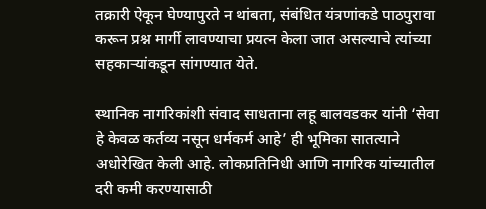तक्रारी ऐकून घेण्यापुरते न थांबता, संबंधित यंत्रणांकडे पाठपुरावा करून प्रश्न मार्गी लावण्याचा प्रयत्न केला जात असल्याचे त्यांच्या सहकाऱ्यांकडून सांगण्यात येते.

स्थानिक नागरिकांशी संवाद साधताना लहू बालवडकर यांनी ‘सेवा हे केवळ कर्तव्य नसून धर्मकर्म आहे’ ही भूमिका सातत्याने अधोरेखित केली आहे. लोकप्रतिनिधी आणि नागरिक यांच्यातील दरी कमी करण्यासाठी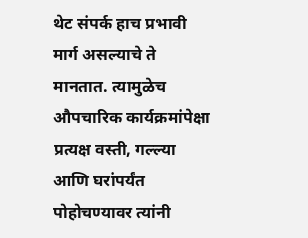थेट संपर्क हाच प्रभावी मार्ग असल्याचे ते मानतात. त्यामुळेच औपचारिक कार्यक्रमांपेक्षा प्रत्यक्ष वस्ती, गल्ल्या आणि घरांपर्यंत पोहोचण्यावर त्यांनी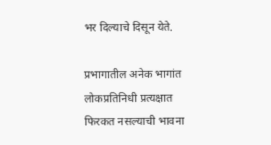भर दिल्याचे दिसून येते.

प्रभागातील अनेक भागांत लोकप्रतिनिधी प्रत्यक्षात फिरकत नसल्याची भावना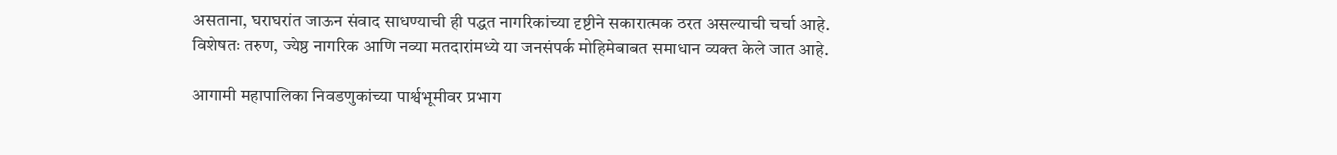असताना, घराघरांत जाऊन संवाद साधण्याची ही पद्धत नागरिकांच्या दृष्टीने सकारात्मक ठरत असल्याची चर्चा आहे. विशेषतः तरुण, ज्येष्ठ नागरिक आणि नव्या मतदारांमध्ये या जनसंपर्क मोहिमेबाबत समाधान व्यक्त केले जात आहे.

आगामी महापालिका निवडणुकांच्या पार्श्वभूमीवर प्रभाग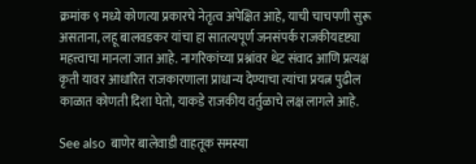क्रमांक ९ मध्ये कोणत्या प्रकारचे नेतृत्व अपेक्षित आहे, याची चाचपणी सुरू असताना, लहू बालवडकर यांचा हा सातत्यपूर्ण जनसंपर्क राजकीयदृष्ट्या महत्त्वाचा मानला जात आहे. नागरिकांच्या प्रश्नांवर थेट संवाद आणि प्रत्यक्ष कृती यावर आधारित राजकारणाला प्राधान्य देण्याचा त्यांचा प्रयत्न पुढील काळात कोणती दिशा घेतो, याकडे राजकीय वर्तुळाचे लक्ष लागले आहे.

See also  बाणेर बालेवाडी वाहतूक समस्या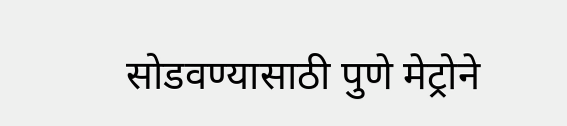सोडवण्यासाठी पुणे मेट्रोने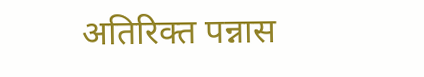अतिरिक्त पन्नास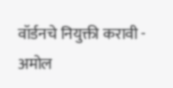वॉर्डनचे नियुक्ती करावी - अमोल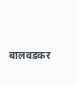बालवडकर